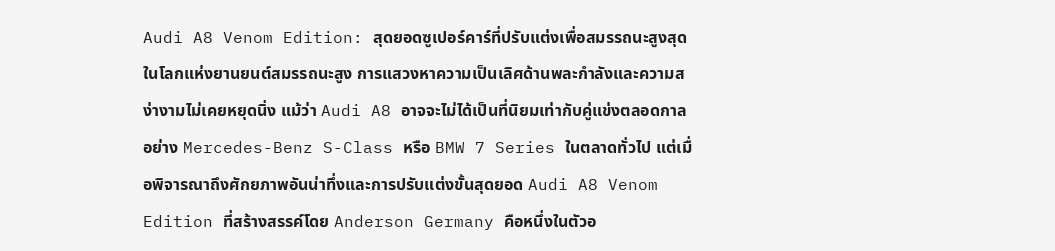Audi A8 Venom Edition: สุดยอดซูเปอร์คาร์ที่ปรับแต่งเพื่อสมรรถนะสูงสุด
ในโลกแห่งยานยนต์สมรรถนะสูง การแสวงหาความเป็นเลิศด้านพละกำลังและความสง่างามไม่เคยหยุดนิ่ง แม้ว่า Audi A8 อาจจะไม่ได้เป็นที่นิยมเท่ากับคู่แข่งตลอดกาลอย่าง Mercedes-Benz S-Class หรือ BMW 7 Series ในตลาดทั่วไป แต่เมื่อพิจารณาถึงศักยภาพอันน่าทึ่งและการปรับแต่งขั้นสุดยอด Audi A8 Venom Edition ที่สร้างสรรค์โดย Anderson Germany คือหนึ่งในตัวอ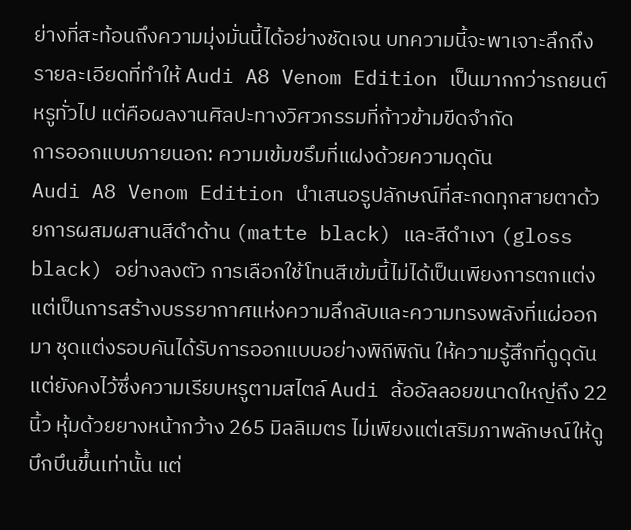ย่างที่สะท้อนถึงความมุ่งมั่นนี้ได้อย่างชัดเจน บทความนี้จะพาเจาะลึกถึงรายละเอียดที่ทำให้ Audi A8 Venom Edition เป็นมากกว่ารถยนต์หรูทั่วไป แต่คือผลงานศิลปะทางวิศวกรรมที่ก้าวข้ามขีดจำกัด
การออกแบบภายนอก: ความเข้มขรึมที่แฝงด้วยความดุดัน
Audi A8 Venom Edition นำเสนอรูปลักษณ์ที่สะกดทุกสายตาด้วยการผสมผสานสีดำด้าน (matte black) และสีดำเงา (gloss black) อย่างลงตัว การเลือกใช้โทนสีเข้มนี้ไม่ได้เป็นเพียงการตกแต่ง แต่เป็นการสร้างบรรยากาศแห่งความลึกลับและความทรงพลังที่แผ่ออกมา ชุดแต่งรอบคันได้รับการออกแบบอย่างพิถีพิถัน ให้ความรู้สึกที่ดูดุดันแต่ยังคงไว้ซึ่งความเรียบหรูตามสไตล์ Audi ล้ออัลลอยขนาดใหญ่ถึง 22 นิ้ว หุ้มด้วยยางหน้ากว้าง 265 มิลลิเมตร ไม่เพียงแต่เสริมภาพลักษณ์ให้ดูบึกบึนขึ้นเท่านั้น แต่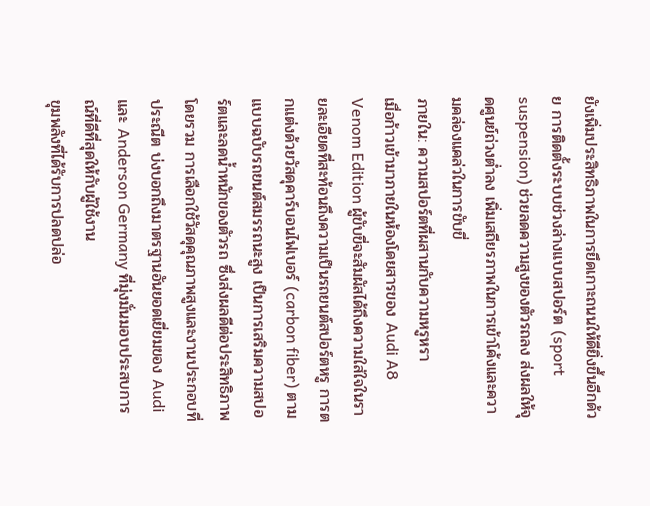ยังเพิ่มประสิทธิภาพในการยึดเกาะถนนให้ดียิ่งขึ้นอีกด้วย การติดตั้งระบบช่วงล่างแบบสปอร์ต (sport suspension) ช่วยลดความสูงของตัวรถลง ส่งผลให้จุดศูนย์ถ่วงต่ำลง เพิ่มเสถียรภาพในการเข้าโค้งและความคล่องแคล่วในการขับขี่
ภายใน: ความสปอร์ตที่ผสานกับความหรูหรา
เมื่อก้าวเข้ามาภายในห้องโดยสารของ Audi A8 Venom Edition ผู้ขับขี่จะสัมผัสได้ถึงความใส่ใจในรายละเอียดที่สะท้อนถึงความเป็นรถยนต์สปอร์ตหรู การตกแต่งด้วยวัสดุคาร์บอนไฟเบอร์ (carbon fiber) ตามแบบฉบับรถยนต์สมรรถนะสูง เป็นการเสริมความสปอร์ตและลดน้ำหนักของตัวรถ ซึ่งส่งผลดีต่อประสิทธิภาพโดยรวม การเลือกใช้วัสดุคุณภาพสูงและงานประกอบที่ประณีต บ่งบอกถึงมาตรฐานอันยอดเยี่ยมของ Audi และ Anderson Germany ที่มุ่งมั่นมอบประสบการณ์ที่ดีที่สุดให้กับผู้ใช้งาน
ขุมพลังที่ได้รับการปลดปล่อ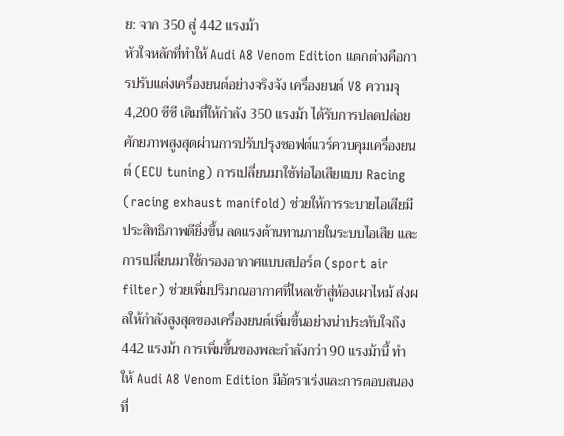ย: จาก 350 สู่ 442 แรงม้า
หัวใจหลักที่ทำให้ Audi A8 Venom Edition แตกต่างคือการปรับแต่งเครื่องยนต์อย่างจริงจัง เครื่องยนต์ V8 ความจุ 4,200 ซีซี เดิมที่ให้กำลัง 350 แรงม้า ได้รับการปลดปล่อยศักยภาพสูงสุดผ่านการปรับปรุงซอฟต์แวร์ควบคุมเครื่องยนต์ (ECU tuning) การเปลี่ยนมาใช้ท่อไอเสียแบบ Racing (racing exhaust manifold) ช่วยให้การระบายไอเสียมีประสิทธิภาพดียิ่งขึ้น ลดแรงต้านทานภายในระบบไอเสีย และการเปลี่ยนมาใช้กรองอากาศแบบสปอร์ต (sport air filter) ช่วยเพิ่มปริมาณอากาศที่ไหลเข้าสู่ห้องเผาไหม้ ส่งผลให้กำลังสูงสุดของเครื่องยนต์เพิ่มขึ้นอย่างน่าประทับใจถึง 442 แรงม้า การเพิ่มขึ้นของพละกำลังกว่า 90 แรงม้านี้ ทำให้ Audi A8 Venom Edition มีอัตราเร่งและการตอบสนองที่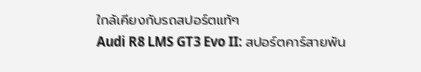ใกล้เคียงกับรถสปอร์ตแท้ๆ
Audi R8 LMS GT3 Evo II: สปอร์ตคาร์สายพัน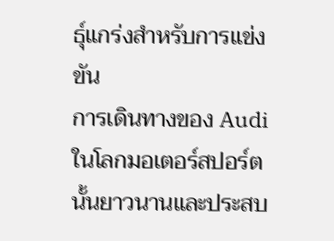ธุ์แกร่งสำหรับการแข่งขัน
การเดินทางของ Audi ในโลกมอเตอร์สปอร์ตนั้นยาวนานและประสบ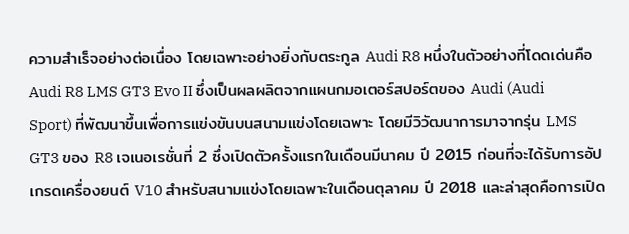ความสำเร็จอย่างต่อเนื่อง โดยเฉพาะอย่างยิ่งกับตระกูล Audi R8 หนึ่งในตัวอย่างที่โดดเด่นคือ Audi R8 LMS GT3 Evo II ซึ่งเป็นผลผลิตจากแผนกมอเตอร์สปอร์ตของ Audi (Audi Sport) ที่พัฒนาขึ้นเพื่อการแข่งขันบนสนามแข่งโดยเฉพาะ โดยมีวิวัฒนาการมาจากรุ่น LMS GT3 ของ R8 เจเนอเรชั่นที่ 2 ซึ่งเปิดตัวครั้งแรกในเดือนมีนาคม ปี 2015 ก่อนที่จะได้รับการอัปเกรดเครื่องยนต์ V10 สำหรับสนามแข่งโดยเฉพาะในเดือนตุลาคม ปี 2018 และล่าสุดคือการเปิด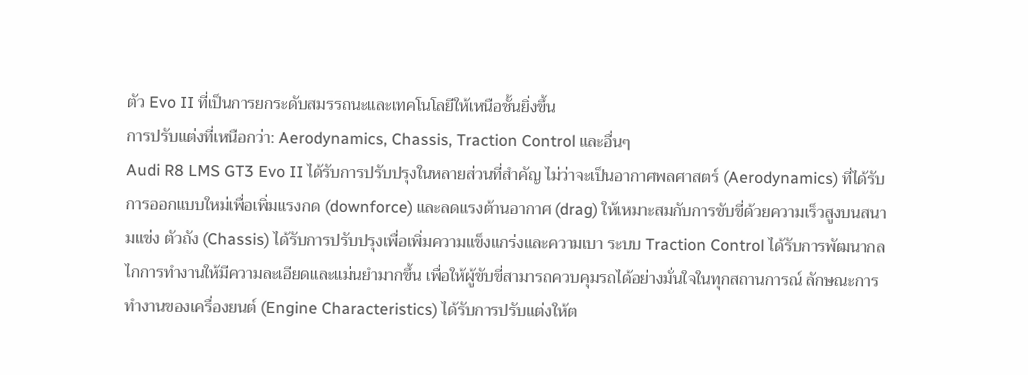ตัว Evo II ที่เป็นการยกระดับสมรรถนะและเทคโนโลยีให้เหนือชั้นยิ่งขึ้น
การปรับแต่งที่เหนือกว่า: Aerodynamics, Chassis, Traction Control และอื่นๆ
Audi R8 LMS GT3 Evo II ได้รับการปรับปรุงในหลายส่วนที่สำคัญ ไม่ว่าจะเป็นอากาศพลศาสตร์ (Aerodynamics) ที่ได้รับการออกแบบใหม่เพื่อเพิ่มแรงกด (downforce) และลดแรงต้านอากาศ (drag) ให้เหมาะสมกับการขับขี่ด้วยความเร็วสูงบนสนามแข่ง ตัวถัง (Chassis) ได้รับการปรับปรุงเพื่อเพิ่มความแข็งแกร่งและความเบา ระบบ Traction Control ได้รับการพัฒนากลไกการทำงานให้มีความละเอียดและแม่นยำมากขึ้น เพื่อให้ผู้ขับขี่สามารถควบคุมรถได้อย่างมั่นใจในทุกสถานการณ์ ลักษณะการทำงานของเครื่องยนต์ (Engine Characteristics) ได้รับการปรับแต่งให้ต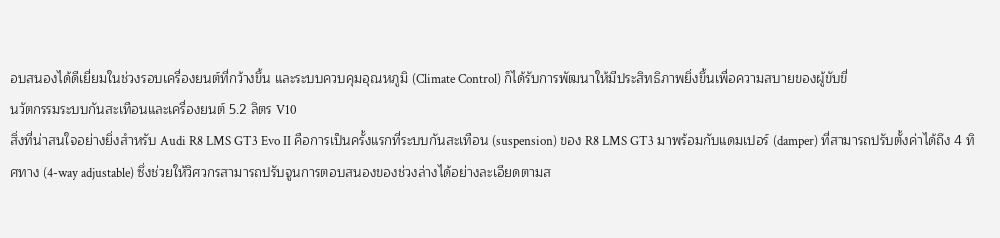อบสนองได้ดีเยี่ยมในช่วงรอบเครื่องยนต์ที่กว้างขึ้น และระบบควบคุมอุณหภูมิ (Climate Control) ก็ได้รับการพัฒนาให้มีประสิทธิภาพยิ่งขึ้นเพื่อความสบายของผู้ขับขี่
นวัตกรรมระบบกันสะเทือนและเครื่องยนต์ 5.2 ลิตร V10
สิ่งที่น่าสนใจอย่างยิ่งสำหรับ Audi R8 LMS GT3 Evo II คือการเป็นครั้งแรกที่ระบบกันสะเทือน (suspension) ของ R8 LMS GT3 มาพร้อมกับแดมเปอร์ (damper) ที่สามารถปรับตั้งค่าได้ถึง 4 ทิศทาง (4-way adjustable) ซึ่งช่วยให้วิศวกรสามารถปรับจูนการตอบสนองของช่วงล่างได้อย่างละเอียดตามส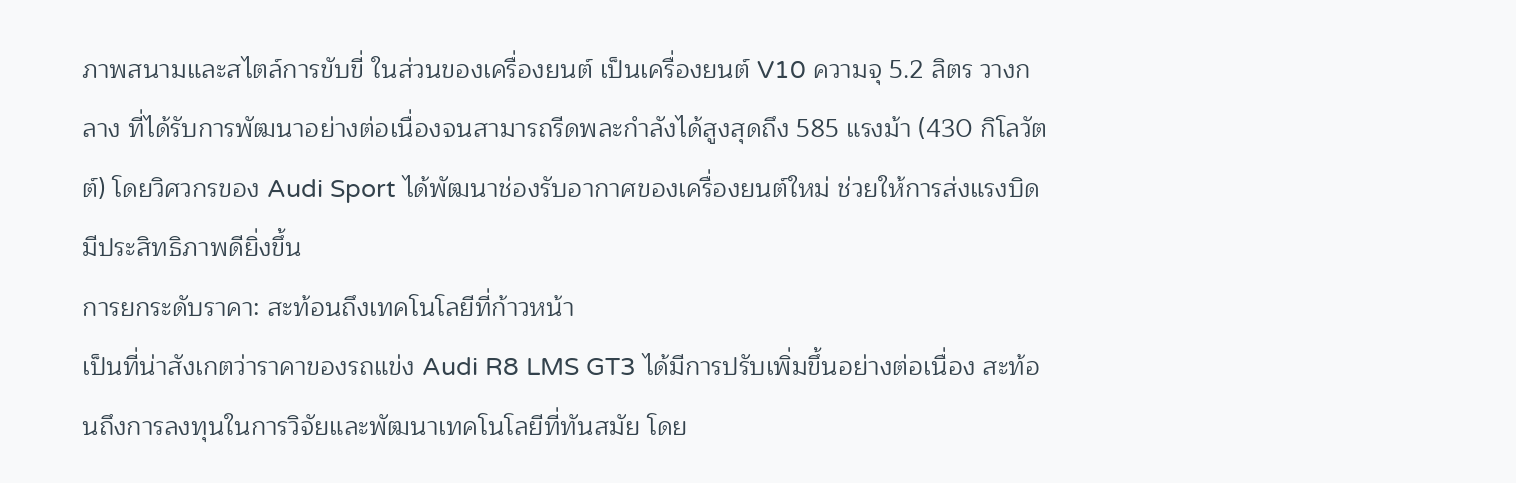ภาพสนามและสไตล์การขับขี่ ในส่วนของเครื่องยนต์ เป็นเครื่องยนต์ V10 ความจุ 5.2 ลิตร วางกลาง ที่ได้รับการพัฒนาอย่างต่อเนื่องจนสามารถรีดพละกำลังได้สูงสุดถึง 585 แรงม้า (430 กิโลวัตต์) โดยวิศวกรของ Audi Sport ได้พัฒนาช่องรับอากาศของเครื่องยนต์ใหม่ ช่วยให้การส่งแรงบิดมีประสิทธิภาพดียิ่งขึ้น
การยกระดับราคา: สะท้อนถึงเทคโนโลยีที่ก้าวหน้า
เป็นที่น่าสังเกตว่าราคาของรถแข่ง Audi R8 LMS GT3 ได้มีการปรับเพิ่มขึ้นอย่างต่อเนื่อง สะท้อนถึงการลงทุนในการวิจัยและพัฒนาเทคโนโลยีที่ทันสมัย โดย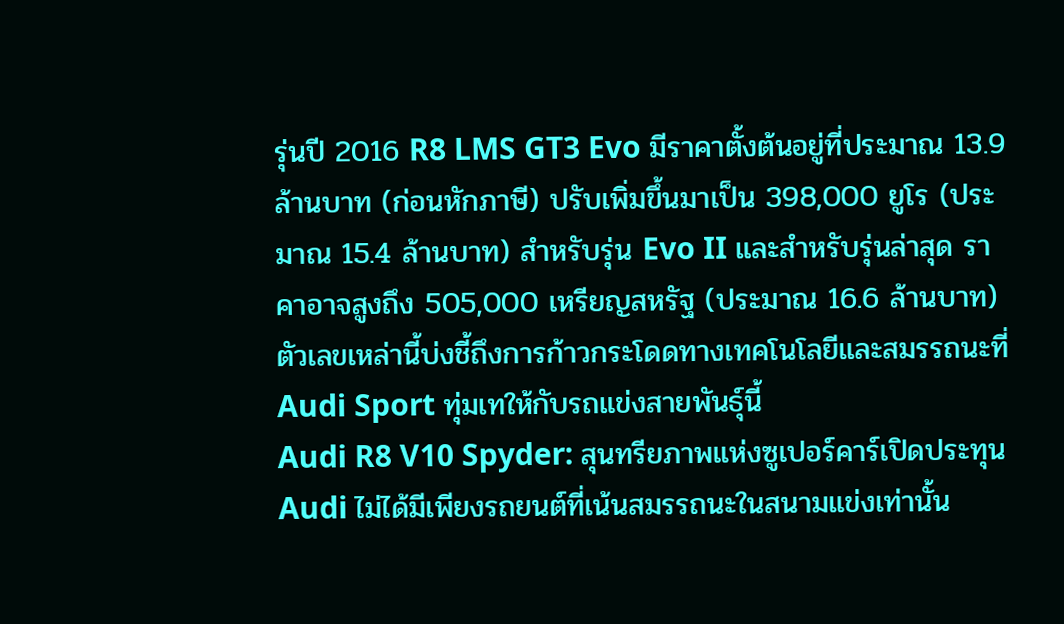รุ่นปี 2016 R8 LMS GT3 Evo มีราคาตั้งต้นอยู่ที่ประมาณ 13.9 ล้านบาท (ก่อนหักภาษี) ปรับเพิ่มขึ้นมาเป็น 398,000 ยูโร (ประมาณ 15.4 ล้านบาท) สำหรับรุ่น Evo II และสำหรับรุ่นล่าสุด ราคาอาจสูงถึง 505,000 เหรียญสหรัฐ (ประมาณ 16.6 ล้านบาท) ตัวเลขเหล่านี้บ่งชี้ถึงการก้าวกระโดดทางเทคโนโลยีและสมรรถนะที่ Audi Sport ทุ่มเทให้กับรถแข่งสายพันธุ์นี้
Audi R8 V10 Spyder: สุนทรียภาพแห่งซูเปอร์คาร์เปิดประทุน
Audi ไม่ได้มีเพียงรถยนต์ที่เน้นสมรรถนะในสนามแข่งเท่านั้น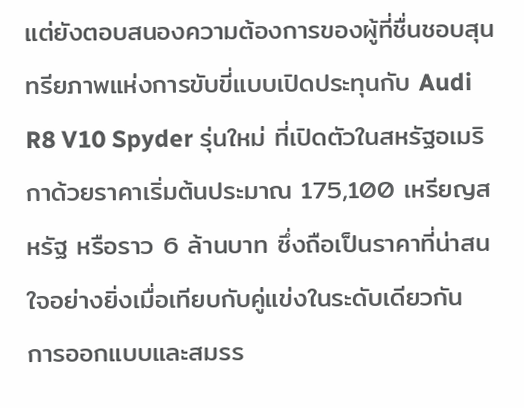แต่ยังตอบสนองความต้องการของผู้ที่ชื่นชอบสุนทรียภาพแห่งการขับขี่แบบเปิดประทุนกับ Audi R8 V10 Spyder รุ่นใหม่ ที่เปิดตัวในสหรัฐอเมริกาด้วยราคาเริ่มต้นประมาณ 175,100 เหรียญสหรัฐ หรือราว 6 ล้านบาท ซึ่งถือเป็นราคาที่น่าสนใจอย่างยิ่งเมื่อเทียบกับคู่แข่งในระดับเดียวกัน
การออกแบบและสมรร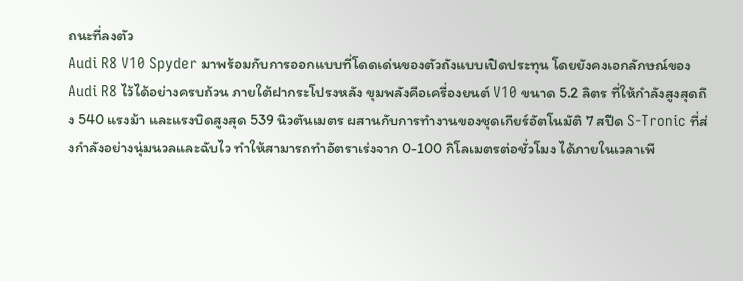ถนะที่ลงตัว
Audi R8 V10 Spyder มาพร้อมกับการออกแบบที่โดดเด่นของตัวถังแบบเปิดประทุน โดยยังคงเอกลักษณ์ของ Audi R8 ไว้ได้อย่างครบถ้วน ภายใต้ฝากระโปรงหลัง ขุมพลังคือเครื่องยนต์ V10 ขนาด 5.2 ลิตร ที่ให้กำลังสูงสุดถึง 540 แรงม้า และแรงบิดสูงสุด 539 นิวตันเมตร ผสานกับการทำงานของชุดเกียร์อัตโนมัติ 7 สปีด S-Tronic ที่ส่งกำลังอย่างนุ่มนวลและฉับไว ทำให้สามารถทำอัตราเร่งจาก 0-100 กิโลเมตรต่อชั่วโมง ได้ภายในเวลาเพี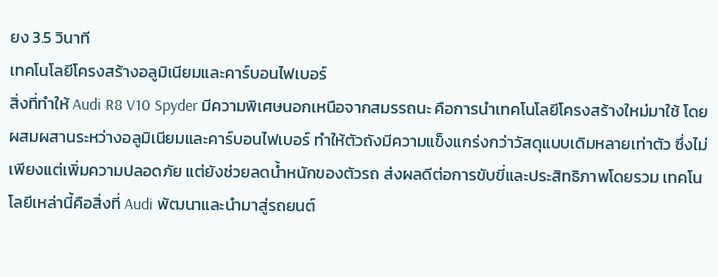ยง 3.5 วินาที
เทคโนโลยีโครงสร้างอลูมิเนียมและคาร์บอนไฟเบอร์
สิ่งที่ทำให้ Audi R8 V10 Spyder มีความพิเศษนอกเหนือจากสมรรถนะ คือการนำเทคโนโลยีโครงสร้างใหม่มาใช้ โดยผสมผสานระหว่างอลูมิเนียมและคาร์บอนไฟเบอร์ ทำให้ตัวถังมีความแข็งแกร่งกว่าวัสดุแบบเดิมหลายเท่าตัว ซึ่งไม่เพียงแต่เพิ่มความปลอดภัย แต่ยังช่วยลดน้ำหนักของตัวรถ ส่งผลดีต่อการขับขี่และประสิทธิภาพโดยรวม เทคโนโลยีเหล่านี้คือสิ่งที่ Audi พัฒนาและนำมาสู่รถยนต์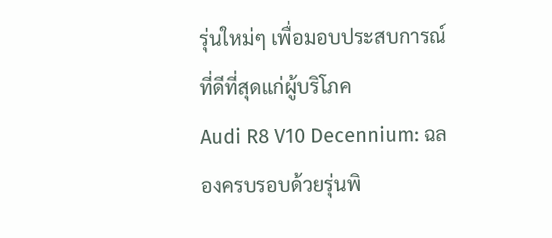รุ่นใหม่ๆ เพื่อมอบประสบการณ์ที่ดีที่สุดแก่ผู้บริโภค
Audi R8 V10 Decennium: ฉลองครบรอบด้วยรุ่นพิ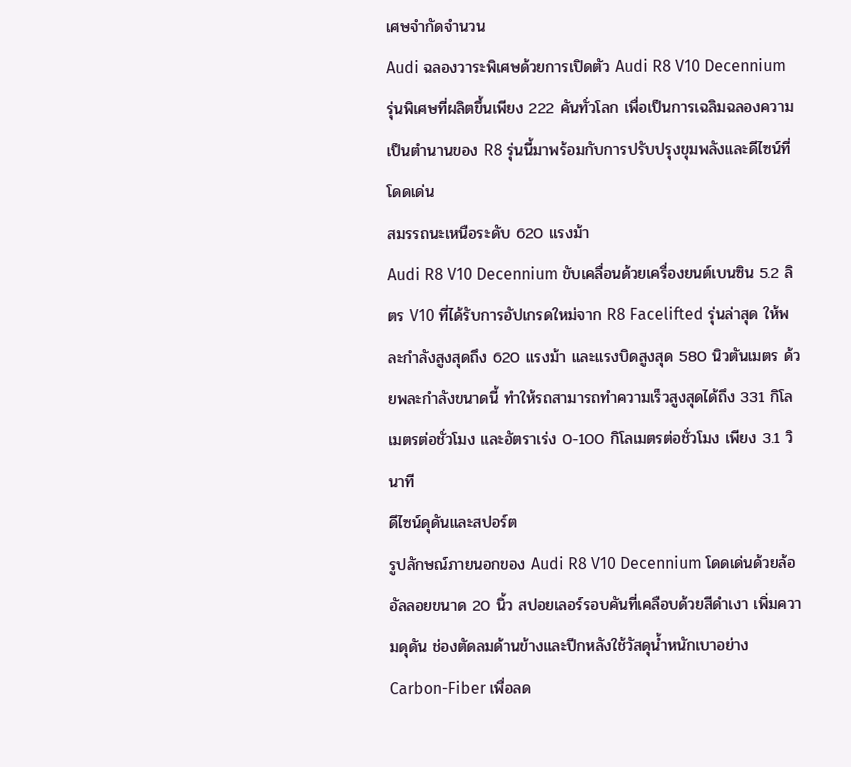เศษจำกัดจำนวน
Audi ฉลองวาระพิเศษด้วยการเปิดตัว Audi R8 V10 Decennium รุ่นพิเศษที่ผลิตขึ้นเพียง 222 คันทั่วโลก เพื่อเป็นการเฉลิมฉลองความเป็นตำนานของ R8 รุ่นนี้มาพร้อมกับการปรับปรุงขุมพลังและดีไซน์ที่โดดเด่น
สมรรถนะเหนือระดับ 620 แรงม้า
Audi R8 V10 Decennium ขับเคลื่อนด้วยเครื่องยนต์เบนซิน 5.2 ลิตร V10 ที่ได้รับการอัปเกรดใหม่จาก R8 Facelifted รุ่นล่าสุด ให้พละกำลังสูงสุดถึง 620 แรงม้า และแรงบิดสูงสุด 580 นิวตันเมตร ด้วยพละกำลังขนาดนี้ ทำให้รถสามารถทำความเร็วสูงสุดได้ถึง 331 กิโลเมตรต่อชั่วโมง และอัตราเร่ง 0-100 กิโลเมตรต่อชั่วโมง เพียง 3.1 วินาที
ดีไซน์ดุดันและสปอร์ต
รูปลักษณ์ภายนอกของ Audi R8 V10 Decennium โดดเด่นด้วยล้ออัลลอยขนาด 20 นิ้ว สปอยเลอร์รอบคันที่เคลือบด้วยสีดำเงา เพิ่มความดุดัน ช่องตัดลมด้านข้างและปีกหลังใช้วัสดุน้ำหนักเบาอย่าง Carbon-Fiber เพื่อลด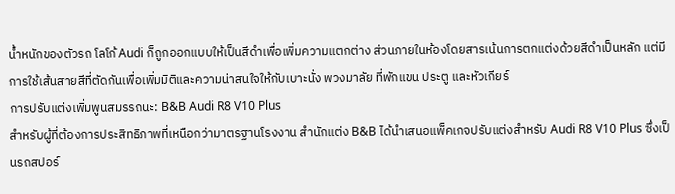น้ำหนักของตัวรถ โลโก้ Audi ก็ถูกออกแบบให้เป็นสีดำเพื่อเพิ่มความแตกต่าง ส่วนภายในห้องโดยสารเน้นการตกแต่งด้วยสีดำเป็นหลัก แต่มีการใช้เส้นสายสีที่ตัดกันเพื่อเพิ่มมิติและความน่าสนใจให้กับเบาะนั่ง พวงมาลัย ที่พักแขน ประตู และหัวเกียร์
การปรับแต่งเพิ่มพูนสมรรถนะ: B&B Audi R8 V10 Plus
สำหรับผู้ที่ต้องการประสิทธิภาพที่เหนือกว่ามาตรฐานโรงงาน สำนักแต่ง B&B ได้นำเสนอแพ็คเกจปรับแต่งสำหรับ Audi R8 V10 Plus ซึ่งเป็นรถสปอร์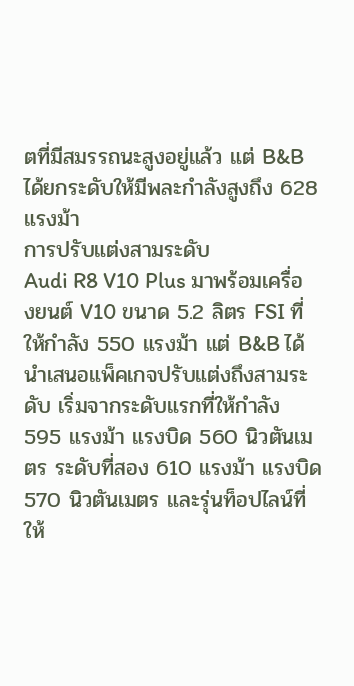ตที่มีสมรรถนะสูงอยู่แล้ว แต่ B&B ได้ยกระดับให้มีพละกำลังสูงถึง 628 แรงม้า
การปรับแต่งสามระดับ
Audi R8 V10 Plus มาพร้อมเครื่องยนต์ V10 ขนาด 5.2 ลิตร FSI ที่ให้กำลัง 550 แรงม้า แต่ B&B ได้นำเสนอแพ็คเกจปรับแต่งถึงสามระดับ เริ่มจากระดับแรกที่ให้กำลัง 595 แรงม้า แรงบิด 560 นิวตันเมตร ระดับที่สอง 610 แรงม้า แรงบิด 570 นิวตันเมตร และรุ่นท็อปไลน์ที่ให้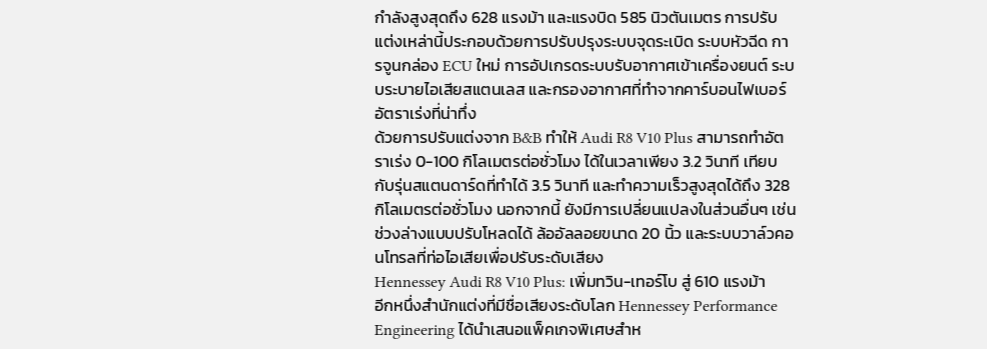กำลังสูงสุดถึง 628 แรงม้า และแรงบิด 585 นิวตันเมตร การปรับแต่งเหล่านี้ประกอบด้วยการปรับปรุงระบบจุดระเบิด ระบบหัวฉีด การจูนกล่อง ECU ใหม่ การอัปเกรดระบบรับอากาศเข้าเครื่องยนต์ ระบบระบายไอเสียสแตนเลส และกรองอากาศที่ทำจากคาร์บอนไฟเบอร์
อัตราเร่งที่น่าทึ่ง
ด้วยการปรับแต่งจาก B&B ทำให้ Audi R8 V10 Plus สามารถทำอัตราเร่ง 0-100 กิโลเมตรต่อชั่วโมง ได้ในเวลาเพียง 3.2 วินาที เทียบกับรุ่นสแตนดาร์ดที่ทำได้ 3.5 วินาที และทำความเร็วสูงสุดได้ถึง 328 กิโลเมตรต่อชั่วโมง นอกจากนี้ ยังมีการเปลี่ยนแปลงในส่วนอื่นๆ เช่น ช่วงล่างแบบปรับโหลดได้ ล้ออัลลอยขนาด 20 นิ้ว และระบบวาล์วคอนโทรลที่ท่อไอเสียเพื่อปรับระดับเสียง
Hennessey Audi R8 V10 Plus: เพิ่มทวิน-เทอร์โบ สู่ 610 แรงม้า
อีกหนึ่งสำนักแต่งที่มีชื่อเสียงระดับโลก Hennessey Performance Engineering ได้นำเสนอแพ็คเกจพิเศษสำห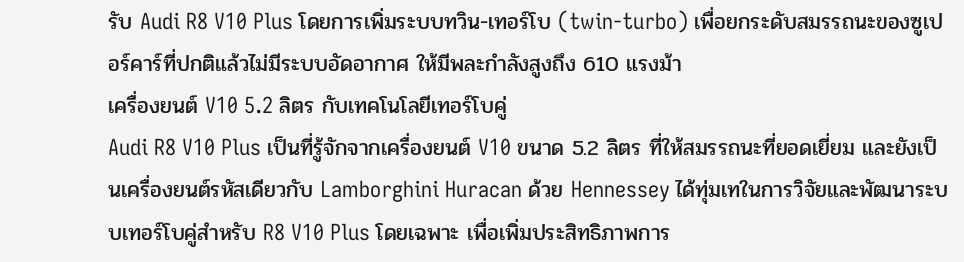รับ Audi R8 V10 Plus โดยการเพิ่มระบบทวิน-เทอร์โบ (twin-turbo) เพื่อยกระดับสมรรถนะของซูเปอร์คาร์ที่ปกติแล้วไม่มีระบบอัดอากาศ ให้มีพละกำลังสูงถึง 610 แรงม้า
เครื่องยนต์ V10 5.2 ลิตร กับเทคโนโลยีเทอร์โบคู่
Audi R8 V10 Plus เป็นที่รู้จักจากเครื่องยนต์ V10 ขนาด 5.2 ลิตร ที่ให้สมรรถนะที่ยอดเยี่ยม และยังเป็นเครื่องยนต์รหัสเดียวกับ Lamborghini Huracan ด้วย Hennessey ได้ทุ่มเทในการวิจัยและพัฒนาระบบเทอร์โบคู่สำหรับ R8 V10 Plus โดยเฉพาะ เพื่อเพิ่มประสิทธิภาพการ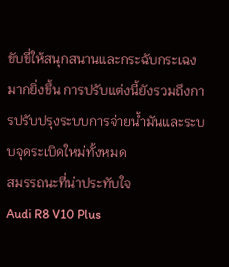ขับขี่ให้สนุกสนานและกระฉับกระเฉงมากยิ่งขึ้น การปรับแต่งนี้ยังรวมถึงการปรับปรุงระบบการจ่ายน้ำมันและระบบจุดระเบิดใหม่ทั้งหมด
สมรรถนะที่น่าประทับใจ
Audi R8 V10 Plus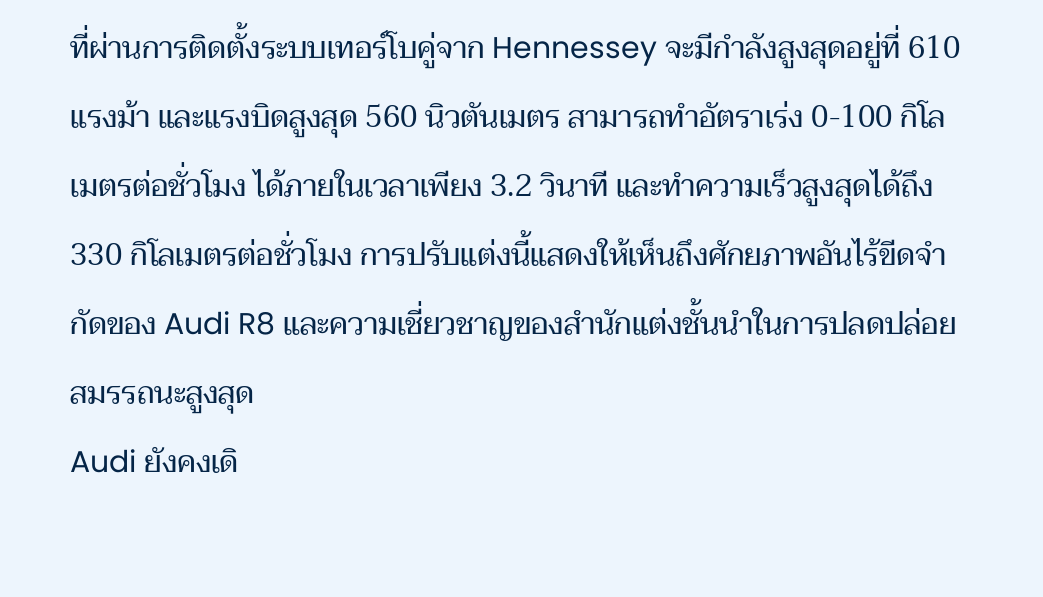ที่ผ่านการติดตั้งระบบเทอร์โบคู่จาก Hennessey จะมีกำลังสูงสุดอยู่ที่ 610 แรงม้า และแรงบิดสูงสุด 560 นิวตันเมตร สามารถทำอัตราเร่ง 0-100 กิโลเมตรต่อชั่วโมง ได้ภายในเวลาเพียง 3.2 วินาที และทำความเร็วสูงสุดได้ถึง 330 กิโลเมตรต่อชั่วโมง การปรับแต่งนี้แสดงให้เห็นถึงศักยภาพอันไร้ขีดจำกัดของ Audi R8 และความเชี่ยวชาญของสำนักแต่งชั้นนำในการปลดปล่อยสมรรถนะสูงสุด
Audi ยังคงเดิ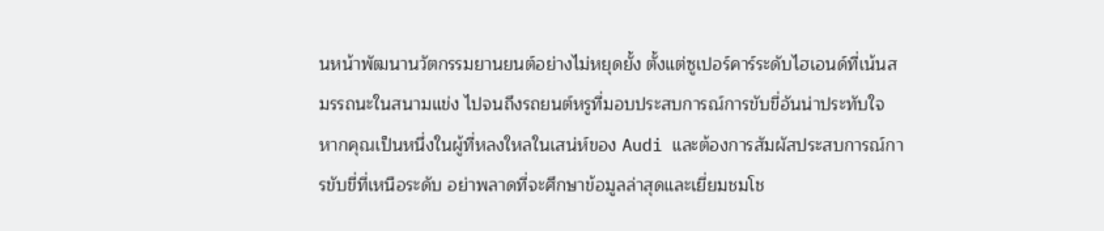นหน้าพัฒนานวัตกรรมยานยนต์อย่างไม่หยุดยั้ง ตั้งแต่ซูเปอร์คาร์ระดับไฮเอนด์ที่เน้นสมรรถนะในสนามแข่ง ไปจนถึงรถยนต์หรูที่มอบประสบการณ์การขับขี่อันน่าประทับใจ หากคุณเป็นหนึ่งในผู้ที่หลงใหลในเสน่ห์ของ Audi และต้องการสัมผัสประสบการณ์การขับขี่ที่เหนือระดับ อย่าพลาดที่จะศึกษาข้อมูลล่าสุดและเยี่ยมชมโช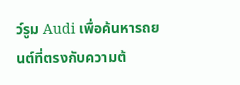ว์รูม Audi เพื่อค้นหารถยนต์ที่ตรงกับความต้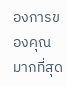องการของคุณมากที่สุด